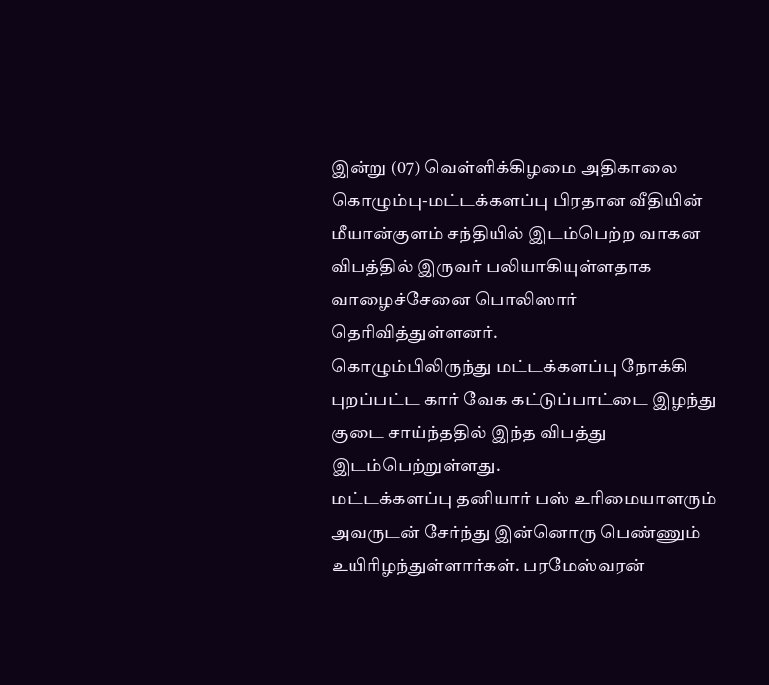இன்று (07) வெள்ளிக்கிழமை அதிகாலை கொழும்பு-மட்டக்களப்பு பிரதான வீதியின் மீயான்குளம் சந்தியில் இடம்பெற்ற வாகன விபத்தில் இருவர் பலியாகியுள்ளதாக வாழைச்சேனை பொலிஸார் தெரிவித்துள்ளனர்.
கொழும்பிலிருந்து மட்டக்களப்பு நோக்கி புறப்பட்ட கார் வேக கட்டுப்பாட்டை இழந்து குடை சாய்ந்ததில் இந்த விபத்து இடம்பெற்றுள்ளது.
மட்டக்களப்பு தனியார் பஸ் உரிமையாளரும் அவருடன் சேர்ந்து இன்னொரு பெண்ணும் உயிரிழந்துள்ளார்கள். பரமேஸ்வரன்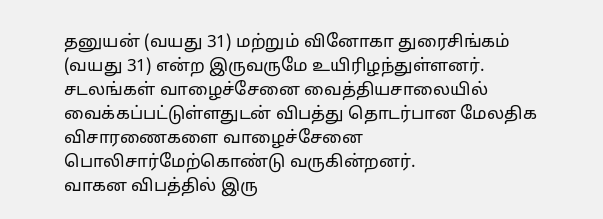தனுயன் (வயது 31) மற்றும் வினோகா துரைசிங்கம் (வயது 31) என்ற இருவருமே உயிரிழந்துள்ளனர்.
சடலங்கள் வாழைச்சேனை வைத்தியசாலையில் வைக்கப்பட்டுள்ளதுடன் விபத்து தொடர்பான மேலதிக விசாரணைகளை வாழைச்சேனை பொலிசார்மேற்கொண்டு வருகின்றனர்.
வாகன விபத்தில் இரு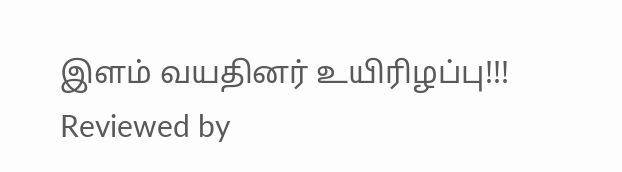இளம் வயதினர் உயிரிழப்பு!!!
Reviewed by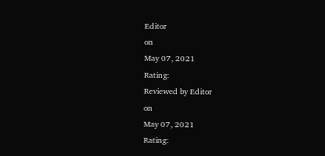Editor
on
May 07, 2021
Rating:
Reviewed by Editor
on
May 07, 2021
Rating: